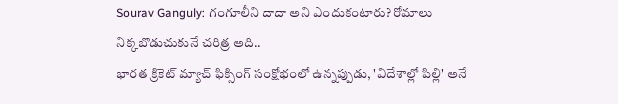Sourav Ganguly: గంగూలీని దాదా అని ఎందుకంటారు? రోమాలు నిక్కబొడుచుకునే చరిత్ర అది..
భారత క్రికెట్ మ్యాచ్ ఫిక్సింగ్ సంక్షోభంలో ఉన్నప్పుడు, 'విదేశాల్లో పిల్లి' అనే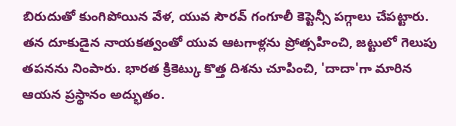బిరుదుతో కుంగిపోయిన వేళ, యువ సౌరవ్ గంగూలీ కెప్టెన్సీ పగ్గాలు చేపట్టారు. తన దూకుడైన నాయకత్వంతో యువ ఆటగాళ్లను ప్రోత్సహించి, జట్టులో గెలుపు తపనను నింపారు. భారత క్రికెట్కు కొత్త దిశను చూపించి, 'దాదా'గా మారిన ఆయన ప్రస్థానం అద్భుతం.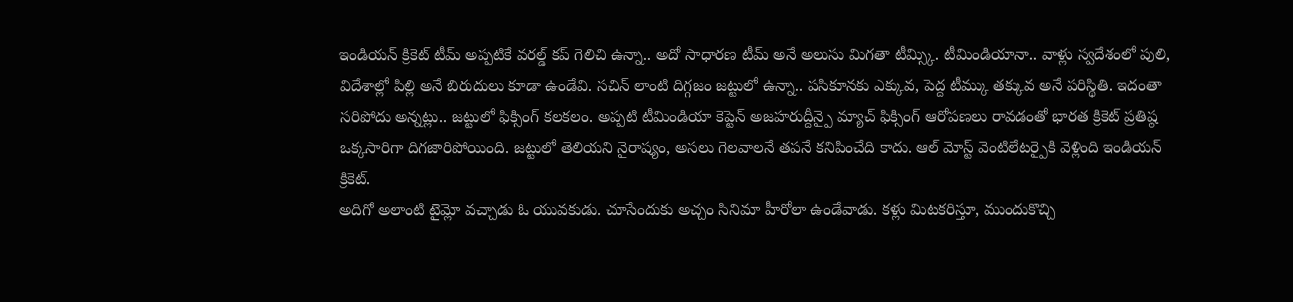ఇండియన్ క్రికెట్ టీమ్ అప్పటికే వరల్డ్ కప్ గెలిచి ఉన్నా.. అదో సాధారణ టీమ్ అనే అలుసు మిగతా టీమ్స్కి. టీమిండియానా.. వాళ్లు స్వదేశంలో పులి, విదేశాల్లో పిల్లి అనే బిరుదులు కూడా ఉండేవి. సచిన్ లాంటి దిగ్గజం జట్టులో ఉన్నా.. పసికూనకు ఎక్కువ, పెద్ద టీమ్కు తక్కువ అనే పరిస్థితి. ఇదంతా సరిపోదు అన్నట్లు.. జట్టులో ఫిక్సింగ్ కలకలం. అప్పటి టీమిండియా కెప్టెన్ అజహరుద్దీన్పై మ్యాచ్ ఫిక్సింగ్ ఆరోపణలు రావడంతో భారత క్రికెట్ ప్రతిష్ఠ ఒక్కసారిగా దిగజారిపోయింది. జట్టులో తెలియని నైరాష్యం, అసలు గెలవాలనే తపనే కనిపించేది కాదు. ఆల్ మోస్ట్ వెంటిలేటర్పైకి వెళ్లింది ఇండియన్ క్రికెట్.
అదిగో అలాంటి టైమ్లో వచ్చాడు ఓ యువకుడు. చూసేందుకు అచ్చం సినిమా హీరోలా ఉండేవాడు. కళ్లు మిటకరిస్తూ, ముందుకొచ్చి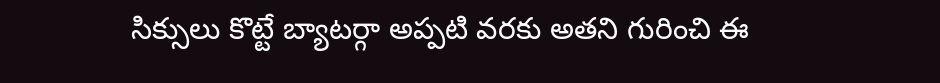సిక్సులు కొట్టే బ్యాటర్గా అప్పటి వరకు అతని గురించి ఈ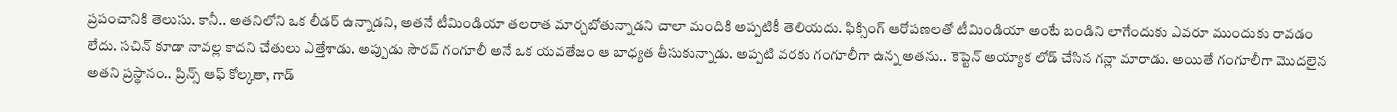ప్రపంచానికి తెలుసు. కానీ.. అతనిలోని ఒక లీడర్ ఉన్నాడని, అతనే టీమిండియా తలరాత మార్చబోతున్నాడని చాలా మందికి అప్పటికీ తెలియదు. ఫిక్సింగ్ ఆరోపణలతో టీమిండియా అంటే బండిని లాగేందుకు ఎవరూ ముందుకు రావడం లేదు. సచిన్ కూడా నావల్ల కాదని చేతులు ఎత్తేశాడు. అప్పుడు సౌరవ్ గంగూలీ అనే ఒక యవతేజం ఆ బాధ్యత తీసుకున్నాడు. అప్పటి వరకు గంగూలీగా ఉన్న అతను.. కెప్టెన్ అయ్యాక లోడ్ చేసిన గన్లా మారాడు. అయితే గంగూలీగా మొదలైన అతని ప్రస్థానం.. ప్రిన్స్ ఆఫ్ కోల్కతా, గాడ్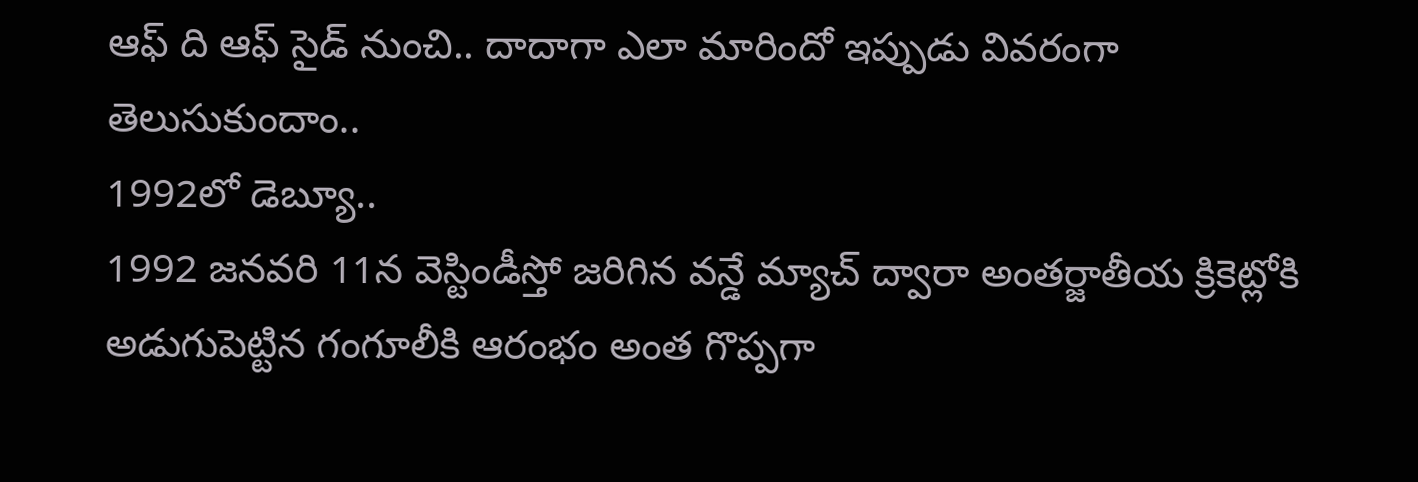ఆఫ్ ది ఆఫ్ సైడ్ నుంచి.. దాదాగా ఎలా మారిందో ఇప్పుడు వివరంగా తెలుసుకుందాం..
1992లో డెబ్యూ..
1992 జనవరి 11న వెస్టిండీస్తో జరిగిన వన్డే మ్యాచ్ ద్వారా అంతర్జాతీయ క్రికెట్లోకి అడుగుపెట్టిన గంగూలీకి ఆరంభం అంత గొప్పగా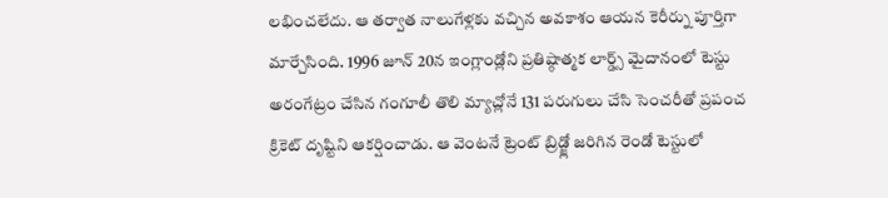లభించలేదు. ఆ తర్వాత నాలుగేళ్లకు వచ్చిన అవకాశం ఆయన కెరీర్ను పూర్తిగా మార్చేసింది. 1996 జూన్ 20న ఇంగ్లాండ్లోని ప్రతిష్ఠాత్మక లార్డ్స్ మైదానంలో టెస్టు అరంగేట్రం చేసిన గంగూలీ తొలి మ్యాచ్లోనే 131 పరుగులు చేసి సెంచరీతో ప్రపంచ క్రికెట్ దృష్టిని ఆకర్షించాడు. ఆ వెంటనే ట్రెంట్ బ్రిడ్జ్లో జరిగిన రెండో టెస్టులో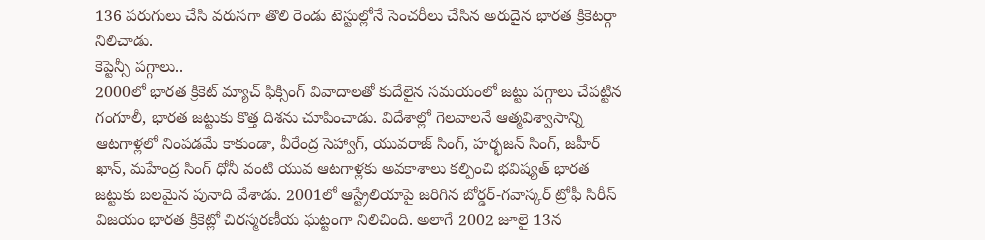136 పరుగులు చేసి వరుసగా తొలి రెండు టెస్టుల్లోనే సెంచరీలు చేసిన అరుదైన భారత క్రికెటర్గా నిలిచాడు.
కెప్టెన్సీ పగ్గాలు..
2000లో భారత క్రికెట్ మ్యాచ్ ఫిక్సింగ్ వివాదాలతో కుదేలైన సమయంలో జట్టు పగ్గాలు చేపట్టిన గంగూలీ, భారత జట్టుకు కొత్త దిశను చూపించాడు. విదేశాల్లో గెలవాలనే ఆత్మవిశ్వాసాన్ని ఆటగాళ్లలో నింపడమే కాకుండా, వీరేంద్ర సెహ్వాగ్, యువరాజ్ సింగ్, హర్భజన్ సింగ్, జహీర్ ఖాన్, మహేంద్ర సింగ్ ధోనీ వంటి యువ ఆటగాళ్లకు అవకాశాలు కల్పించి భవిష్యత్ భారత జట్టుకు బలమైన పునాది వేశాడు. 2001లో ఆస్ట్రేలియాపై జరిగిన బోర్డర్-గవాస్కర్ ట్రోఫీ సిరీస్ విజయం భారత క్రికెట్లో చిరస్మరణీయ ఘట్టంగా నిలిచింది. అలాగే 2002 జూలై 13న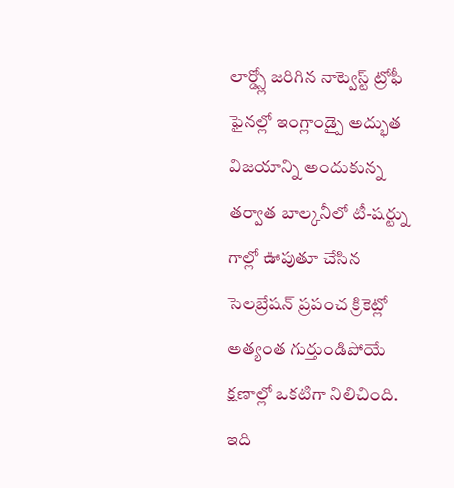లార్డ్స్లో జరిగిన నాట్వెస్ట్ ట్రోఫీ ఫైనల్లో ఇంగ్లాండ్పై అద్భుత విజయాన్ని అందుకున్న తర్వాత బాల్కనీలో టీ-షర్ట్ను గాల్లో ఊపుతూ చేసిన సెలబ్రేషన్ ప్రపంచ క్రికెట్లో అత్యంత గుర్తుండిపోయే క్షణాల్లో ఒకటిగా నిలిచింది.
ఇది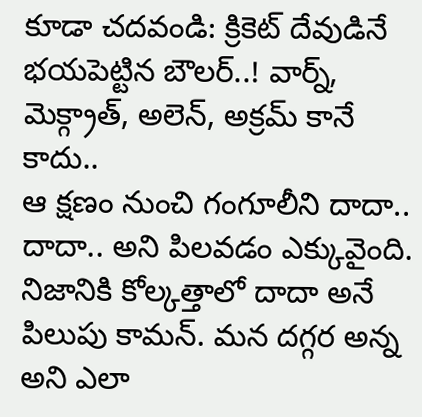కూడా చదవండి: క్రికెట్ దేవుడినే భయపెట్టిన బౌలర్..! వార్న్, మెక్గ్రాత్, అలెన్, అక్రమ్ కానే కాదు..
ఆ క్షణం నుంచి గంగూలీని దాదా.. దాదా.. అని పిలవడం ఎక్కువైంది. నిజానికి కోల్కత్తాలో దాదా అనే పిలుపు కామన్. మన దగ్గర అన్న అని ఎలా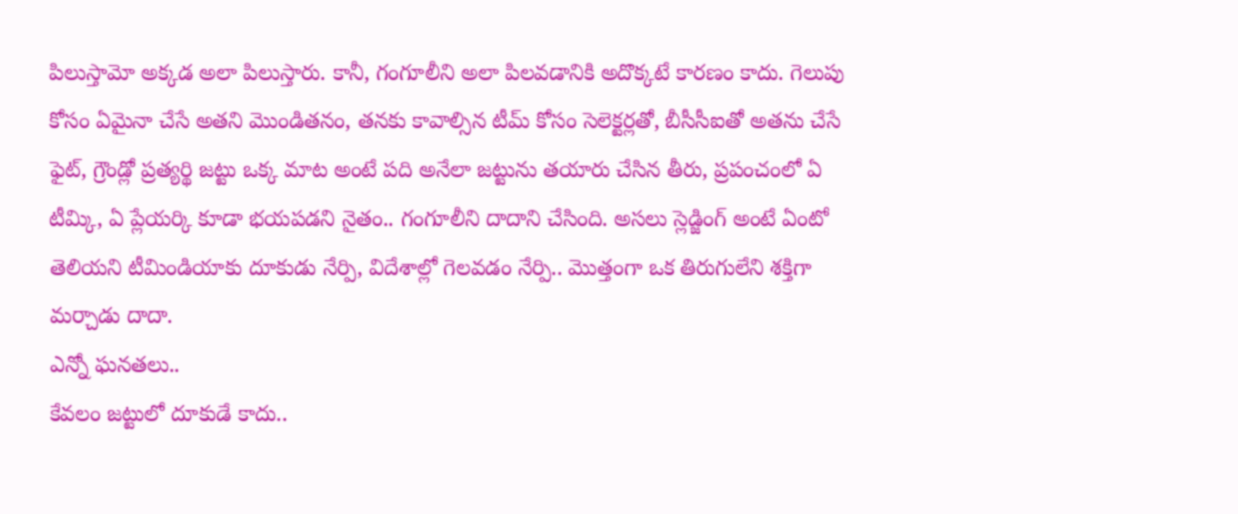పిలుస్తామో అక్కడ అలా పిలుస్తారు. కానీ, గంగూలీని అలా పిలవడానికి అదొక్కటే కారణం కాదు. గెలుపు కోసం ఏమైనా చేసే అతని మొండితనం, తనకు కావాల్సిన టీమ్ కోసం సెలెక్టర్లతో, బీసీసీఐతో అతను చేసే ఫైట్, గ్రౌండ్లో ప్రత్యర్థి జట్టు ఒక్క మాట అంటే పది అనేలా జట్టును తయారు చేసిన తీరు, ప్రపంచంలో ఏ టీమ్కి, ఏ ప్లేయర్కి కూడా భయపడని నైతం.. గంగూలీని దాదాని చేసింది. అసలు స్లెడ్జింగ్ అంటే ఏంటో తెలియని టీమిండియాకు దూకుడు నేర్పి, విదేశాల్లో గెలవడం నేర్పి.. మొత్తంగా ఒక తిరుగులేని శక్తిగా మర్చాడు దాదా.
ఎన్నో ఘనతలు..
కేవలం జట్టులో దూకుడే కాదు..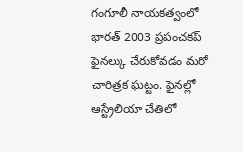గంగూలీ నాయకత్వంలో భారత్ 2003 ప్రపంచకప్ ఫైనల్కు చేరుకోవడం మరో చారిత్రక ఘట్టం. ఫైనల్లో ఆస్ట్రేలియా చేతిలో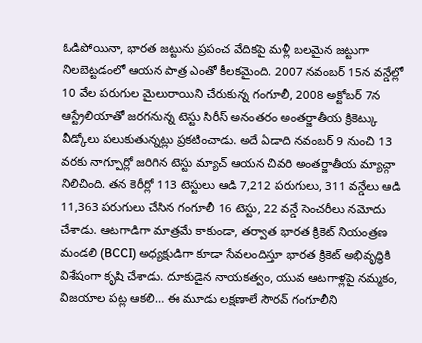ఓడిపోయినా, భారత జట్టును ప్రపంచ వేదికపై మళ్లీ బలమైన జట్టుగా నిలబెట్టడంలో ఆయన పాత్ర ఎంతో కీలకమైంది. 2007 నవంబర్ 15న వన్డేల్లో 10 వేల పరుగుల మైలురాయిని చేరుకున్న గంగూలీ, 2008 అక్టోబర్ 7న ఆస్ట్రేలియాతో జరగనున్న టెస్టు సిరీస్ అనంతరం అంతర్జాతీయ క్రికెట్కు వీడ్కోలు పలుకుతున్నట్లు ప్రకటించాడు. అదే ఏడాది నవంబర్ 9 నుంచి 13 వరకు నాగ్పూర్లో జరిగిన టెస్టు మ్యాచ్ ఆయన చివరి అంతర్జాతీయ మ్యాచ్గా నిలిచింది. తన కెరీర్లో 113 టెస్టులు ఆడి 7,212 పరుగులు, 311 వన్డేలు ఆడి 11,363 పరుగులు చేసిన గంగూలీ 16 టెస్టు, 22 వన్డే సెంచరీలు నమోదు చేశాడు. ఆటగాడిగా మాత్రమే కాకుండా, తర్వాత భారత క్రికెట్ నియంత్రణ మండలి (BCCI) అధ్యక్షుడిగా కూడా సేవలందిస్తూ భారత క్రికెట్ అభివృద్ధికి విశేషంగా కృషి చేశాడు. దూకుడైన నాయకత్వం, యువ ఆటగాళ్లపై నమ్మకం, విజయాల పట్ల ఆకలి… ఈ మూడు లక్షణాలే సౌరవ్ గంగూలీని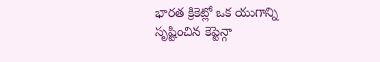భారత క్రికెట్లో ఒక యుగాన్ని సృష్టించిన కెప్టెన్గా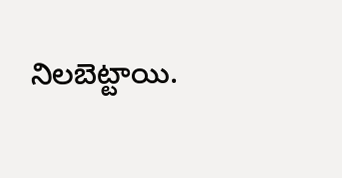నిలబెట్టాయి.